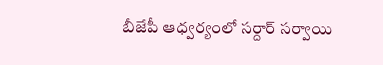బీజేపీ ఆధ్వర్యంలో సర్దార్ సర్వాయి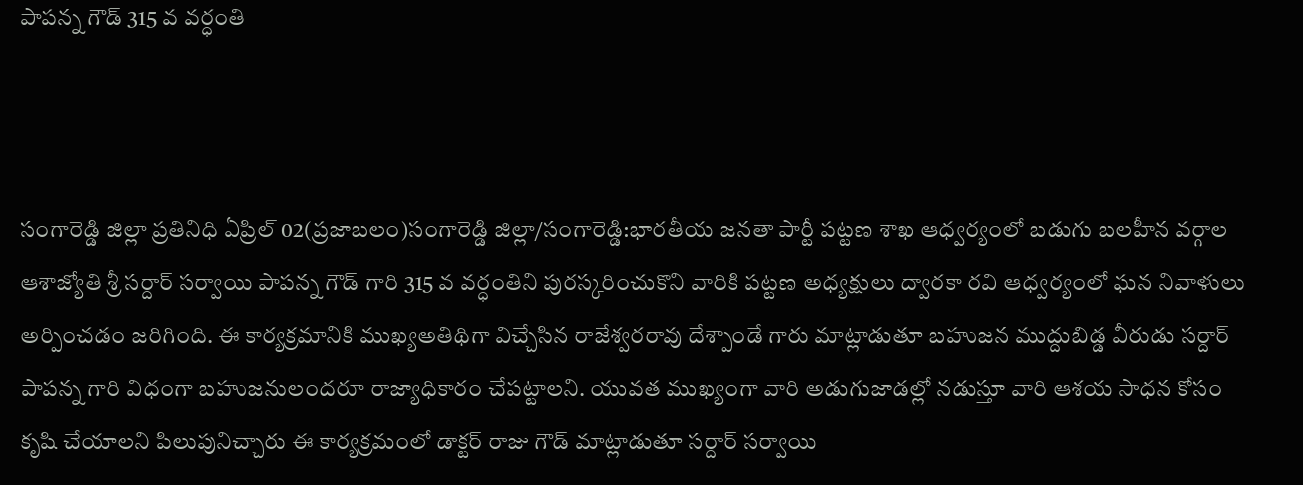పాపన్న గౌడ్ 315 వ వర్ధంతి



సంగారెడ్డి జిల్లా ప్రతినిధి ఏప్రిల్ 02(ప్రజాబలం)సంగారెడ్డి జిల్లా/సంగారెడ్డి:భారతీయ జనతా పార్టీ పట్టణ శాఖ ఆధ్వర్యంలో బడుగు బలహీన వర్గాల ఆశాజ్యోతి శ్రీ సర్దార్ సర్వాయి పాపన్న గౌడ్ గారి 315 వ వర్ధంతిని పురస్కరించుకొని వారికి పట్టణ అధ్యక్షులు ద్వారకా రవి ఆధ్వర్యంలో ఘన నివాళులు అర్పించడం జరిగింది. ఈ కార్యక్రమానికి ముఖ్యఅతిథిగా విచ్చేసిన రాజేశ్వరరావు దేశ్పాండే గారు మాట్లాడుతూ బహుజన ముద్దుబిడ్డ వీరుడు సర్దార్ పాపన్న గారి విధంగా బహుజనులందరూ రాజ్యాధికారం చేపట్టాలని. యువత ముఖ్యంగా వారి అడుగుజాడల్లో నడుస్తూ వారి ఆశయ సాధన కోసం కృషి చేయాలని పిలుపునిచ్చారు ఈ కార్యక్రమంలో డాక్టర్ రాజు గౌడ్ మాట్లాడుతూ సర్దార్ సర్వాయి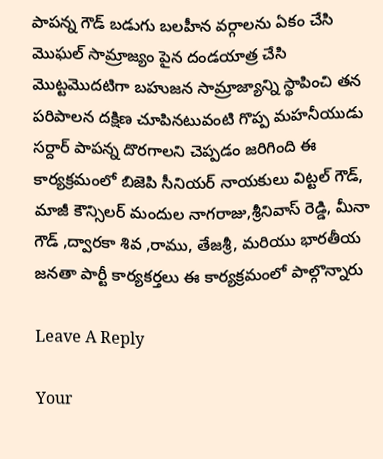పాపన్న గౌడ్ బడుగు బలహీన వర్గాలను ఏకం చేసి మొఘల్ సామ్రాజ్యం పైన దండయాత్ర చేసి మొట్టమొదటిగా బహుజన సామ్రాజ్యాన్ని స్థాపించి తన పరిపాలన దక్షిణ చూపినటువంటి గొప్ప మహనీయుడు సర్దార్ పాపన్న దొరగాలని చెప్పడం జరిగింది ఈ కార్యక్రమంలో బిజెపి సీనియర్ నాయకులు విట్టల్ గౌడ్, మాజీ కౌన్సిలర్ మందుల నాగరాజు,శ్రీనివాస్ రెడ్డి, మీనా గౌడ్ ,ద్వారకా శివ ,రాము, తేజశ్రీ, మరియు భారతీయ జనతా పార్టీ కార్యకర్తలు ఈ కార్యక్రమంలో పాల్గొన్నారు

Leave A Reply

Your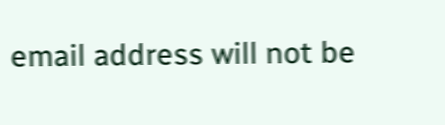email address will not be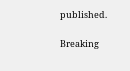published.

Breaking